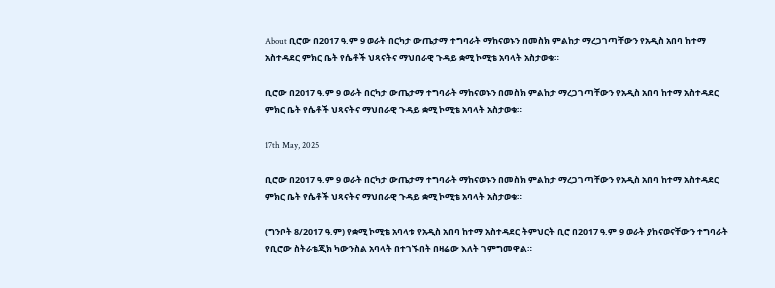About ቢሮው በ2017 ዓ.ም 9 ወራት በርካታ ውጤታማ ተግባራት ማከናወኑን በመስክ ምልከታ ማረጋገጣቸውን የአዲስ አበባ ከተማ አስተዳደር ምክር ቤት የሴቶች ህጻናትና ማህበራዊ ጉዳይ ቋሚ ኮሚቴ አባላት አስታወቁ።

ቢሮው በ2017 ዓ.ም 9 ወራት በርካታ ውጤታማ ተግባራት ማከናወኑን በመስክ ምልከታ ማረጋገጣቸውን የአዲስ አበባ ከተማ አስተዳደር ምክር ቤት የሴቶች ህጻናትና ማህበራዊ ጉዳይ ቋሚ ኮሚቴ አባላት አስታወቁ።

17th May, 2025

ቢሮው በ2017 ዓ.ም 9 ወራት በርካታ ውጤታማ ተግባራት ማከናወኑን በመስክ ምልከታ ማረጋገጣቸውን የአዲስ አበባ ከተማ አስተዳደር ምክር ቤት የሴቶች ህጻናትና ማህበራዊ ጉዳይ ቋሚ ኮሚቴ አባላት አስታወቁ።

(ግንቦት 8/2017 ዓ.ም) የቋሚ ኮሚቴ አባላቱ የአዲስ አበባ ከተማ አስተዳደር ትምህርት ቢሮ በ2017 ዓ.ም 9 ወራት ያከናወናቸውን ተግባራት የቢሮው ስትራቴጂክ ካውንስል አባላት በተገኙበት በዛሬው እለት ገምግመዋል።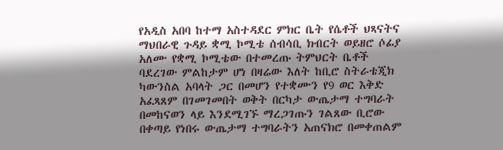የአዲስ አበባ ከተማ አስተዳደር ምክር ቤት የሴቶች ህጻናትና ማህበራዊ ጉዳይ ቋሚ ኮሚቴ ሰብሳቢ ክብርት ወይዘሮ ሶፊያ አለሙ የቋሚ ኮሚቴው በተመረጡ ትምህርት ቤቶች ባደረገው ምልከታም ሆነ በዛሬው እለት ከቢሮ ስትራቴጂክ ካውንስል አባላት ጋር በመሆን የተቋሙን የ9 ወር እቅድ አፈጻጸም በገመገመበት ወቅት በርካታ ውጤታማ ተግባራት በመከናወን ላይ እንደሚገኙ ማረጋገጡን ገልጸው ቢሮው በቀጣይ የነበሩ ውጤታማ ተግባራትን አጠናክሮ በመቀጠልም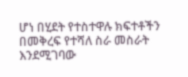ሆነ በሂደት የተስተዋሉ ክፍተቶችን በመቅረፍ የተሻለ ስራ መስራት እንደሚገባው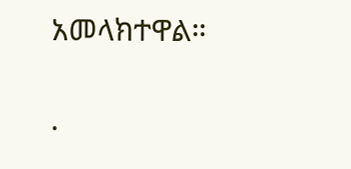አመላክተዋል።

.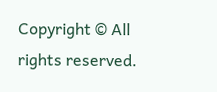Copyright © All rights reserved.